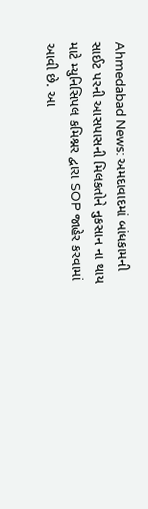Ahmedabad News: અમદાવાદમાં બાંધકામની સાઈટ પરની આસપાસની મિલકતોને નુકસાન ના થાય માટે મ્યુનિસિપલ કમિશ્નર દ્વારા SOP જાહેર કરવામાં આવી છે. આ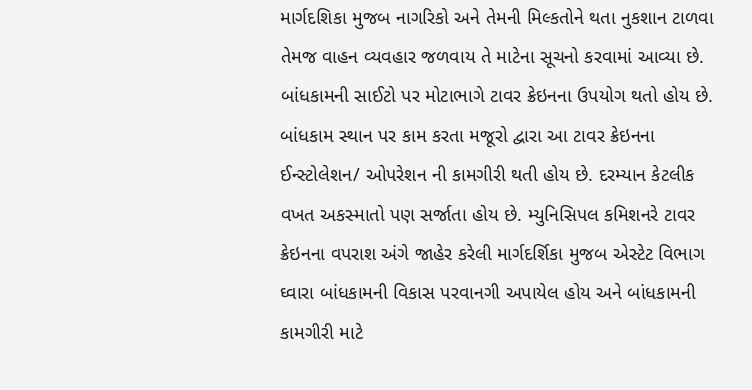માર્ગદશિકા મુજબ નાગરિકો અને તેમની મિલ્કતોને થતા નુકશાન ટાળવા તેમજ વાહન વ્યવહાર જળવાય તે માટેના સૂચનો કરવામાં આવ્યા છે.
બાંધકામની સાઈટો પર મોટાભાગે ટાવર ક્રેઇનના ઉપયોગ થતો હોય છે. બાંધકામ સ્થાન પર કામ કરતા મજૂરો દ્વારા આ ટાવર ક્રેઇનના ઈન્સ્ટોલેશન/ ઓપરેશન ની કામગીરી થતી હોય છે. દરમ્યાન કેટલીક વખત અકસ્માતો પણ સર્જાતા હોય છે. મ્યુનિસિપલ કમિશનરે ટાવર ક્રેઇનના વપરાશ અંગે જાહેર કરેલી માર્ગદર્શિકા મુજબ એસ્ટેટ વિભાગ ઘ્વારા બાંધકામની વિકાસ પરવાનગી અપાયેલ હોય અને બાંધકામની કામગીરી માટે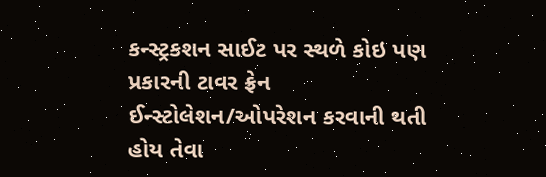કન્સ્ટ્રકશન સાઈટ પર સ્થળે કોઇ પણ પ્રકારની ટાવર ફ્રેન ઈન્સ્ટોલેશન/ઓપરેશન કરવાની થતી હોય તેવા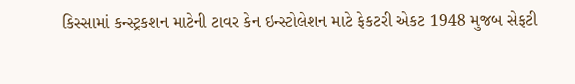કિસ્સામાં કન્સ્ટ્રકશન માટેની ટાવર કેન ઇન્સ્ટોલેશન માટે ફેકટરી એકટ 1948 મુજબ સેફટી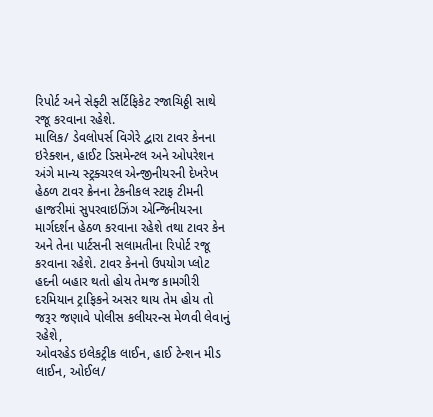રિપોર્ટ અને સેફ્ટી સર્ટિફિકેટ રજાચિઠ્ઠી સાથે રજૂ કરવાના રહેશે.
માલિક/ ડેવલોપર્સ વિગેરે દ્વારા ટાવર કેનના ઇરેક્શન, હાઈટ ડિસમેન્ટલ અને ઓપરેશન અંગે માન્ય સ્ટ્રક્ચરલ એન્જીનીયરની દેખરેખ હેઠળ ટાવર ક્રેનના ટેકનીકલ સ્ટાફ ટીમની હાજરીમાં સુપરવાઇઝિંગ એન્જિનીયરના માર્ગદર્શન હેઠળ કરવાના રહેશે તથા ટાવર કેન અને તેના પાર્ટસની સલામતીના રિપોર્ટ રજૂ કરવાના રહેશે. ટાવર કેનનો ઉપયોગ પ્લોટ હદની બહાર થતો હોય તેમજ કામગીરી દરમિયાન ટ્રાફિકને અસર થાય તેમ હોય તો જરૂર જણાવે પોલીસ કલીયરન્સ મેળવી લેવાનું રહેશે,
ઓવરહેડ ઇલેકટ્રીક લાઈન, હાઈ ટેન્શન મીડ લાઈન, ઓઈલ/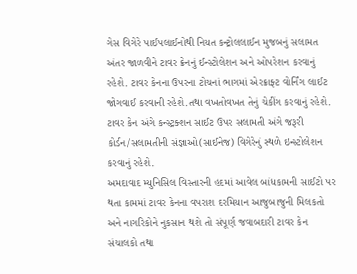ગેસ વિગેરે પાઈપલાઈનોથી નિયત કન્ટ્રોલલાઈન મુજબનું સલામત અંતર જાળવીને ટાવર ક્રેનનું ઈન્સ્ટોલેશન અને ઓપરેશન કરવાનું રહેશે. ટાવર કેનના ઉપરના ટોચનાં ભાગમાં એરક્રાફ્ટ વોર્નિંગ લાઈટ જોગવાઈ કરવાની રહેશે.તથા વખતોવખત તેનું ચેકીંગ કરવાનું રહેશે. ટાવર કેન અંગે કન્સ્ટ્રક્શન સાઈટ ઉપર સલામતી અંગે જરૂરી કોર્ડન/સલામતીની સંજ્ઞાઓ(સાઈનેજ) વિગેરેનું સ્થળે ઇન્સ્ટોલેશન કરવાનું રહેશે.
અમદાવાદ મ્યુનિસિલ વિસ્તારની હદમાં આવેલ બાંધકામની સાઈટો પર થતા કામમાં ટાવર કેનના વપરાશ દરમિયાન આજુબાજુની મિલકતો અને નાગરિકોને નુકસાન થશે તો સંપૂર્ણ જવાબદારી ટાવર કેન સંચાલકો તથા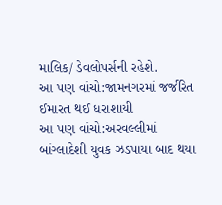માલિક/ ડેવલોપર્સની રહેશે.
આ પણ વાંચો:જામનગરમાં જર્જરિત ઈમારત થઈ ધરાશાયી
આ પણ વાંચો:અરવલ્લીમાં બાંગ્લાદેશી યુવક ઝડપાયા બાદ થયા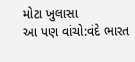મોટા ખુલાસા
આ પણ વાંચો:વંદે ભારત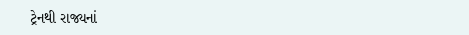ટ્રેનથી રાજ્યનાં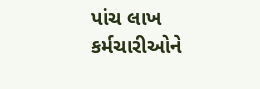પાંચ લાખ કર્મચારીઓને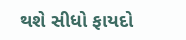થશે સીધો ફાયદો